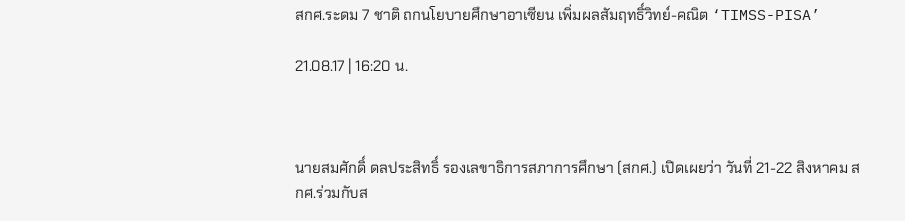สกศ.ระดม 7 ชาติ ถกนโยบายศึกษาอาเซียน เพิ่มผลสัมฤทธิ์วิทย์-คณิต ‘TIMSS-PISA’

21.08.17 | 16:20 น.



นายสมศักดิ์ ดลประสิทธิ์ รองเลขาธิการสภาการศึกษา (สกศ.) เปิดเผยว่า วันที่ 21-22 สิงหาคม สกศ.ร่วมกับส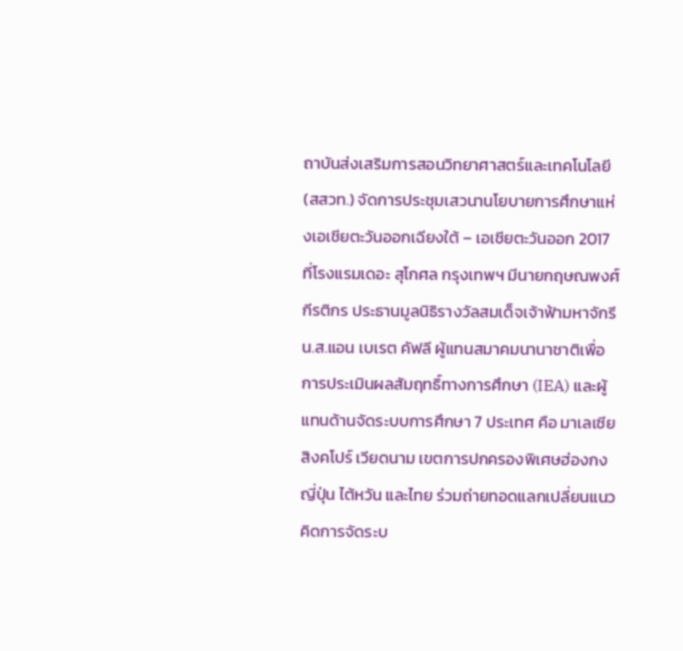ถาบันส่งเสริมการสอนวิทยาศาสตร์และเทคโนโลยี (สสวท.) จัดการประชุมเสวนานโยบายการศึกษาแห่งเอเชียตะวันออกเฉียงใต้ – เอเชียตะวันออก 2017 ที่โรงแรมเดอะ สุโกศล กรุงเทพฯ มีนายกฤษณพงศ์ กีรติกร ประธานมูลนิธิรางวัลสมเด็จเจ้าฟ้ามหาจักรี น.ส.แอน เบเรต คัฟลี ผู้แทนสมาคมนานาชาติเพื่อการประเมินผลสัมฤทธิ์ทางการศึกษา (IEA) และผู้แทนด้านจัดระบบการศึกษา 7 ประเทศ คือ มาเลเซีย สิงคโปร์ เวียดนาม เขตการปกครองพิเศษฮ่องกง ญี่ปุ่น ไต้หวัน และไทย ร่วมถ่ายทอดแลกเปลี่ยนแนวคิดการจัดระบ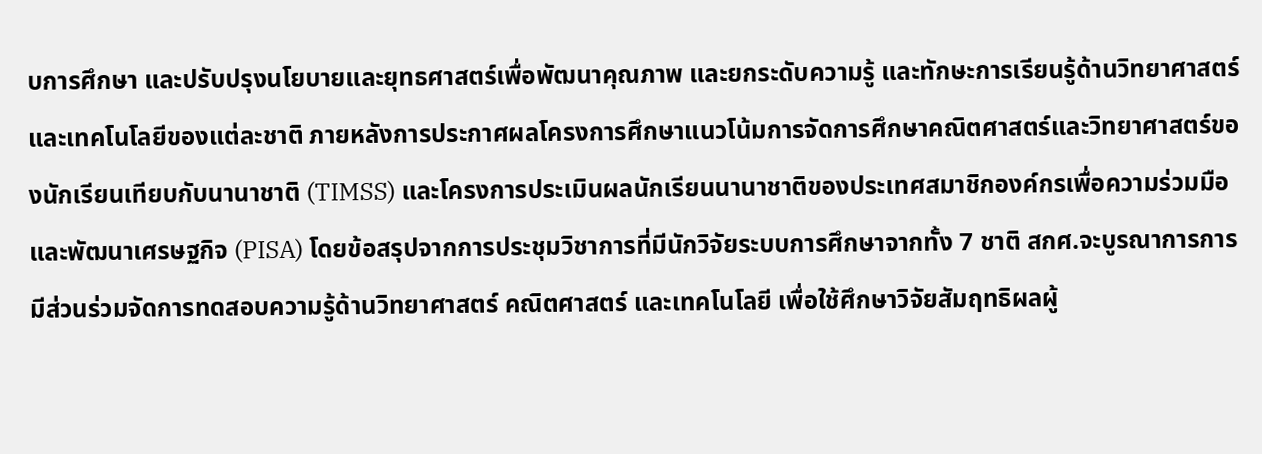บการศึกษา และปรับปรุงนโยบายและยุทธศาสตร์เพื่อพัฒนาคุณภาพ และยกระดับความรู้ และทักษะการเรียนรู้ด้านวิทยาศาสตร์และเทคโนโลยีของแต่ละชาติ ภายหลังการประกาศผลโครงการศึกษาแนวโน้มการจัดการศึกษาคณิตศาสตร์และวิทยาศาสตร์ของนักเรียนเทียบกับนานาชาติ (TIMSS) และโครงการประเมินผลนักเรียนนานาชาติของประเทศสมาชิกองค์กรเพื่อความร่วมมือและพัฒนาเศรษฐกิจ (PISA) โดยข้อสรุปจากการประชุมวิชาการที่มีนักวิจัยระบบการศึกษาจากทั้ง 7 ชาติ สกศ.จะบูรณาการการมีส่วนร่วมจัดการทดสอบความรู้ด้านวิทยาศาสตร์ คณิตศาสตร์ และเทคโนโลยี เพื่อใช้ศึกษาวิจัยสัมฤทธิผลผู้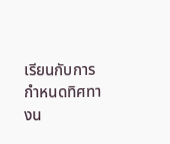เรียนกับการกำหนดทิศทางน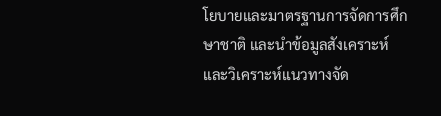โยบายและมาตรฐานการจัดการศึกษาชาติ และนำข้อมูลสังเคราะห์ และวิเคราะห์แนวทางจัด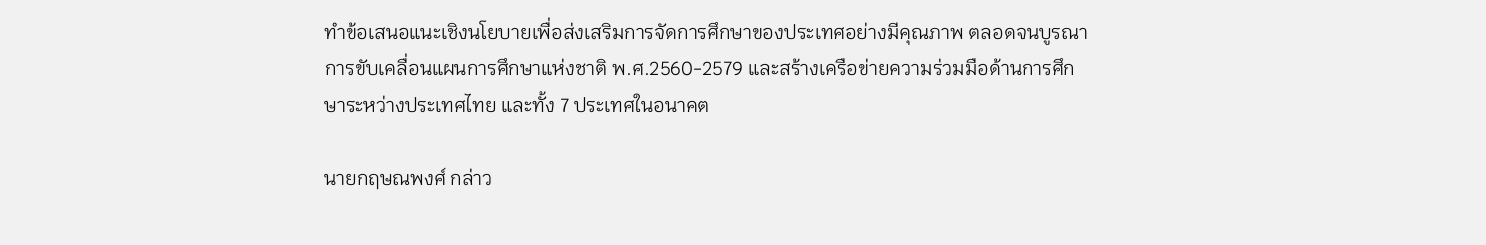ทำข้อเสนอแนะเชิงนโยบายเพื่อส่งเสริมการจัดการศึกษาของประเทศอย่างมีคุณภาพ ตลอดจนบูรณาการขับเคลื่อนแผนการศึกษาแห่งชาติ พ.ศ.2560-2579 และสร้างเครือข่ายความร่วมมือด้านการศึกษาระหว่างประเทศไทย และทั้ง 7 ประเทศในอนาคต

นายกฤษณพงศ์ กล่าว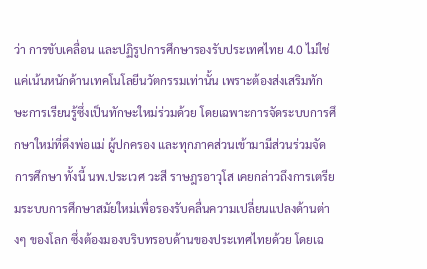ว่า การขับเคลื่อน และปฏิรูปการศึกษารองรับประเทศไทย 4.0 ไม่ใช่แค่เน้นหนักด้านเทคโนโลยีนวัตกรรมเท่านั้น เพราะต้องส่งเสริมทักษะการเรียนรู้ซึ่งเป็นทักษะใหม่ร่วมด้วย โดยเฉพาะการจัดระบบการศึกษาใหม่ที่ดึงพ่อแม่ ผู้ปกครอง และทุกภาคส่วนเข้ามามีส่วนร่วมจัดการศึกษา ทั้งนี้ นพ.ประเวศ วะสี ราษฎรอาวุโส เคยกล่าวถึงการเตรียมระบบการศึกษาสมัยใหม่เพื่อรองรับคลื่นความเปลี่ยนแปลงด้านต่างๆ ของโลก ซึ่งต้องมองบริบทรอบด้านของประเทศไทยด้วย โดยเฉ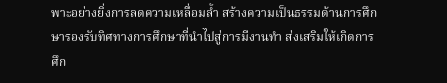พาะอย่างยิ่งการลดความเหลื่อมล้ำ สร้างความเป็นธรรมด้านการศึกษารองรับทิศทางการศึกษาที่นำไปสู่การมีงานทำ ส่งเสริมให้เกิดการศึก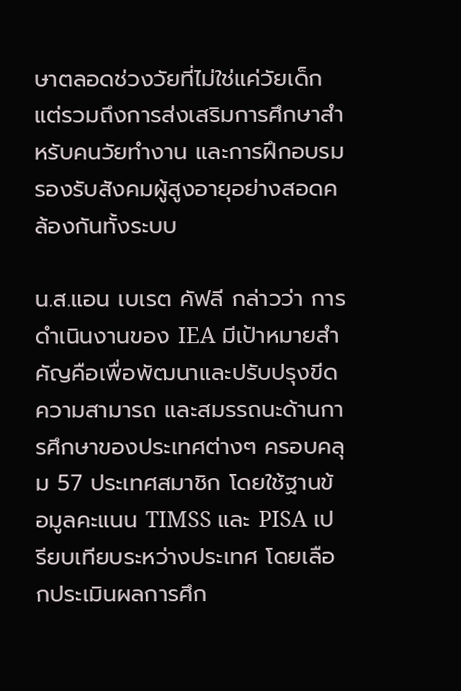ษาตลอดช่วงวัยที่ไม่ใช่แค่วัยเด็ก แต่รวมถึงการส่งเสริมการศึกษาสำหรับคนวัยทำงาน และการฝึกอบรมรองรับสังคมผู้สูงอายุอย่างสอดคล้องกันทั้งระบบ

น.ส.แอน เบเรต คัฟลี กล่าวว่า การดำเนินงานของ IEA มีเป้าหมายสำคัญคือเพื่อพัฒนาและปรับปรุงขีดความสามารถ และสมรรถนะด้านการศึกษาของประเทศต่างๆ ครอบคลุม 57 ประเทศสมาชิก โดยใช้ฐานข้อมูลคะแนน TIMSS และ PISA เปรียบเทียบระหว่างประเทศ โดยเลือกประเมินผลการศึก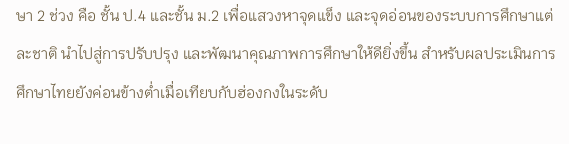ษา 2 ช่วง คือ ชั้น ป.4 และชั้น ม.2 เพื่อแสวงหาจุดแข็ง และจุดอ่อนของระบบการศึกษาแต่ละชาติ นำไปสู่การปรับปรุง และพัฒนาคุณภาพการศึกษาให้ดียิ่งขึ้น สำหรับผลประเมินการศึกษาไทยยังค่อนข้างต่ำเมื่อเทียบกับฮ่องกงในระดับ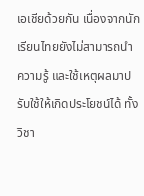เอเชียด้วยกัน เนื่องจากนักเรียนไทยยังไม่สามารถนำความรู้ และใช้เหตุผลมาปรับใช้ให้เกิดประโยชน์ได้ ทั้งวิชา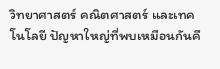วิทยาศาสตร์ คณิตศาสตร์ และเทคโนโลยี ปัญหาใหญ่ที่พบเหมือนกันคื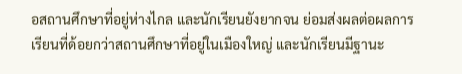อสถานศึกษาที่อยู่ห่างไกล และนักเรียนยังยากจน ย่อมส่งผลต่อผลการเรียนที่ด้อยกว่าสถานศึกษาที่อยู่ในเมืองใหญ่ และนักเรียนมีฐานะ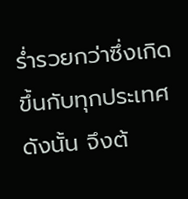ร่ำรวยกว่าซึ่งเกิดขึ้นกับทุกประเทศ ดังนั้น จึงต้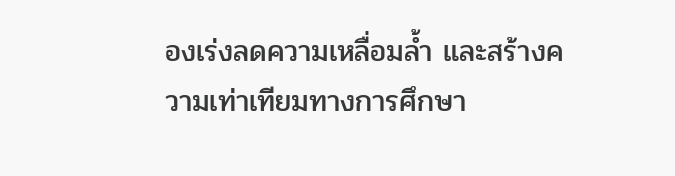องเร่งลดความเหลื่อมล้ำ และสร้างความเท่าเทียมทางการศึกษา